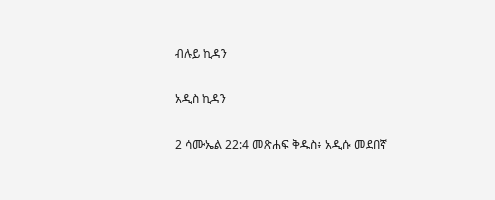ብሉይ ኪዳን

አዲስ ኪዳን

2 ሳሙኤል 22:4 መጽሐፍ ቅዱስ፥ አዲሱ መደበኛ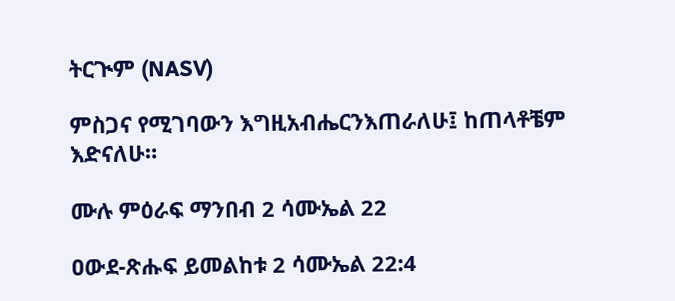ትርጒም (NASV)

ምስጋና የሚገባውን እግዚአብሔርንእጠራለሁ፤ ከጠላቶቼም እድናለሁ።

ሙሉ ምዕራፍ ማንበብ 2 ሳሙኤል 22

ዐውደ-ጽሑፍ ይመልከቱ 2 ሳሙኤል 22:4